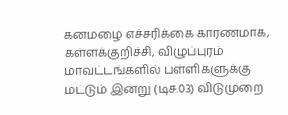கனமழை எச்சரிக்கை காரணமாக, கள்ளக்குறிச்சி, விழுப்புரம் மாவட்டங்களில் பள்ளிகளுக்கு மட்டும் இன்று (டிச.03) விடுமுறை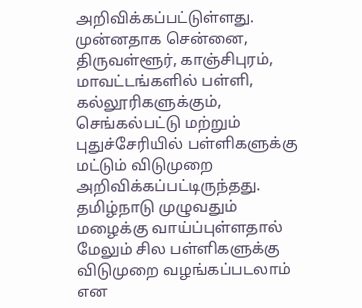அறிவிக்கப்பட்டுள்ளது. முன்னதாக சென்னை, திருவள்ளூர், காஞ்சிபுரம், மாவட்டங்களில் பள்ளி, கல்லூரிகளுக்கும், செங்கல்பட்டு மற்றும் புதுச்சேரியில் பள்ளிகளுக்கு மட்டும் விடுமுறை அறிவிக்கப்பட்டிருந்தது. தமிழ்நாடு முழுவதும் மழைக்கு வாய்ப்புள்ளதால் மேலும் சில பள்ளிகளுக்கு விடுமுறை வழங்கப்படலாம் என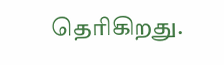தெரிகிறது.